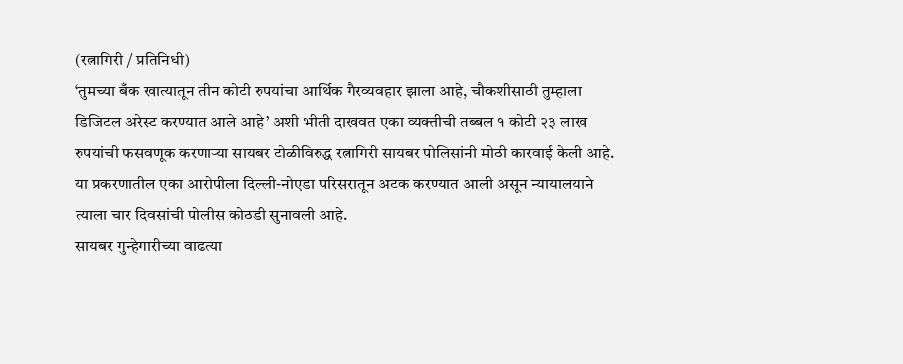(रत्नागिरी / प्रतिनिधी)
‘तुमच्या बँक खात्यातून तीन कोटी रुपयांचा आर्थिक गैरव्यवहार झाला आहे, चौकशीसाठी तुम्हाला डिजिटल अरेस्ट करण्यात आले आहे’ अशी भीती दाखवत एका व्यक्तीची तब्बल १ कोटी २३ लाख रुपयांची फसवणूक करणाऱ्या सायबर टोळीविरुद्ध रत्नागिरी सायबर पोलिसांनी मोठी कारवाई केली आहे. या प्रकरणातील एका आरोपीला दिल्ली-नोएडा परिसरातून अटक करण्यात आली असून न्यायालयाने त्याला चार दिवसांची पोलीस कोठडी सुनावली आहे.
सायबर गुन्हेगारीच्या वाढत्या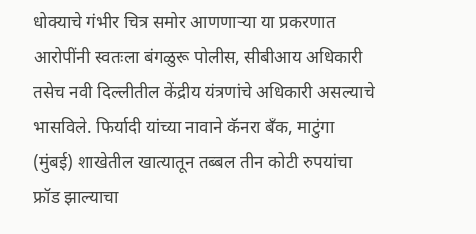धोक्याचे गंभीर चित्र समोर आणणाऱ्या या प्रकरणात आरोपींनी स्वतःला बंगळुरू पोलीस, सीबीआय अधिकारी तसेच नवी दिल्लीतील केंद्रीय यंत्रणांचे अधिकारी असल्याचे भासविले. फिर्यादी यांच्या नावाने कॅनरा बँक, माटुंगा (मुंबई) शाखेतील खात्यातून तब्बल तीन कोटी रुपयांचा फ्रॉड झाल्याचा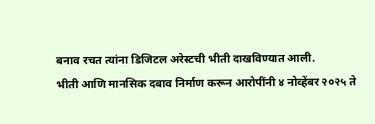बनाव रचत त्यांना डिजिटल अरेस्टची भीती दाखविण्यात आली.
भीती आणि मानसिक दबाव निर्माण करून आरोपींनी ४ नोव्हेंबर २०२५ ते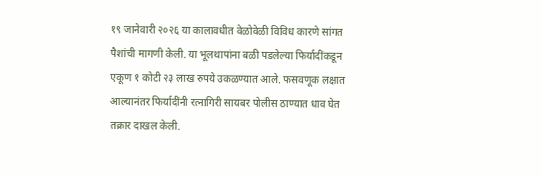१९ जानेवारी २०२६ या कालावधीत वेळोवेळी विविध कारणे सांगत पैशांची मागणी केली. या भूलथापांना बळी पडलेल्या फिर्यादींकडून एकूण १ कोटी २३ लाख रुपये उकळण्यात आले. फसवणूक लक्षात आल्यानंतर फिर्यादींनी रत्नागिरी सायबर पोलीस ठाण्यात धाव घेत तक्रार दाखल केली.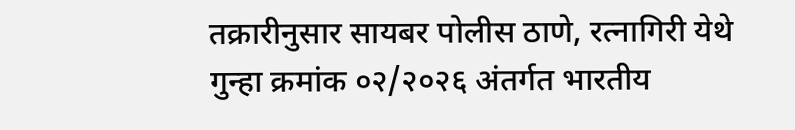तक्रारीनुसार सायबर पोलीस ठाणे, रत्नागिरी येथे गुन्हा क्रमांक ०२/२०२६ अंतर्गत भारतीय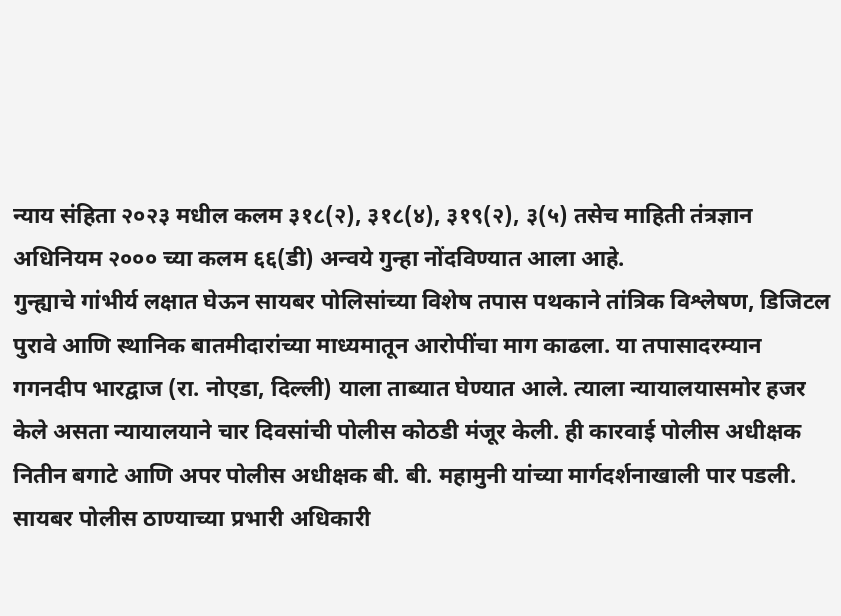न्याय संहिता २०२३ मधील कलम ३१८(२), ३१८(४), ३१९(२), ३(५) तसेच माहिती तंत्रज्ञान अधिनियम २००० च्या कलम ६६(डी) अन्वये गुन्हा नोंदविण्यात आला आहे.
गुन्ह्याचे गांभीर्य लक्षात घेऊन सायबर पोलिसांच्या विशेष तपास पथकाने तांत्रिक विश्लेषण, डिजिटल पुरावे आणि स्थानिक बातमीदारांच्या माध्यमातून आरोपींचा माग काढला. या तपासादरम्यान गगनदीप भारद्वाज (रा. नोएडा, दिल्ली) याला ताब्यात घेण्यात आले. त्याला न्यायालयासमोर हजर केले असता न्यायालयाने चार दिवसांची पोलीस कोठडी मंजूर केली. ही कारवाई पोलीस अधीक्षक नितीन बगाटे आणि अपर पोलीस अधीक्षक बी. बी. महामुनी यांच्या मार्गदर्शनाखाली पार पडली. सायबर पोलीस ठाण्याच्या प्रभारी अधिकारी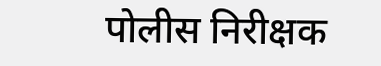पोलीस निरीक्षक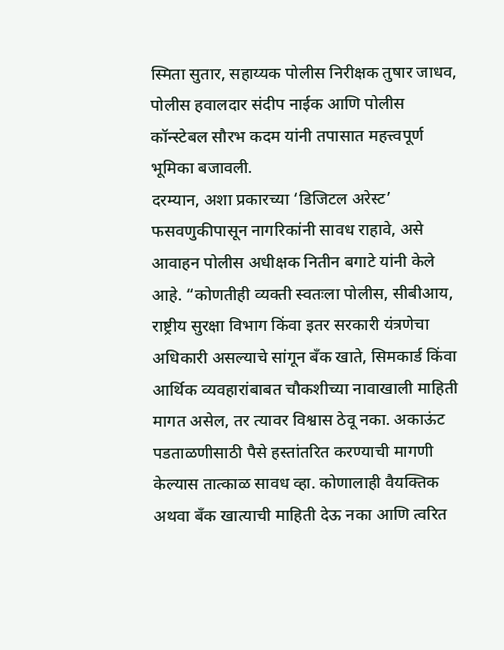स्मिता सुतार, सहाय्यक पोलीस निरीक्षक तुषार जाधव, पोलीस हवालदार संदीप नाईक आणि पोलीस कॉन्स्टेबल सौरभ कदम यांनी तपासात महत्त्वपूर्ण भूमिका बजावली.
दरम्यान, अशा प्रकारच्या ‘डिजिटल अरेस्ट’ फसवणुकीपासून नागरिकांनी सावध राहावे, असे आवाहन पोलीस अधीक्षक नितीन बगाटे यांनी केले आहे. “कोणतीही व्यक्ती स्वतःला पोलीस, सीबीआय, राष्ट्रीय सुरक्षा विभाग किंवा इतर सरकारी यंत्रणेचा अधिकारी असल्याचे सांगून बँक खाते, सिमकार्ड किंवा आर्थिक व्यवहारांबाबत चौकशीच्या नावाखाली माहिती मागत असेल, तर त्यावर विश्वास ठेवू नका. अकाऊंट पडताळणीसाठी पैसे हस्तांतरित करण्याची मागणी केल्यास तात्काळ सावध व्हा. कोणालाही वैयक्तिक अथवा बँक खात्याची माहिती देऊ नका आणि त्वरित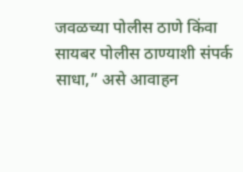जवळच्या पोलीस ठाणे किंवा सायबर पोलीस ठाण्याशी संपर्क साधा,” असे आवाहन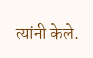त्यांनी केले.